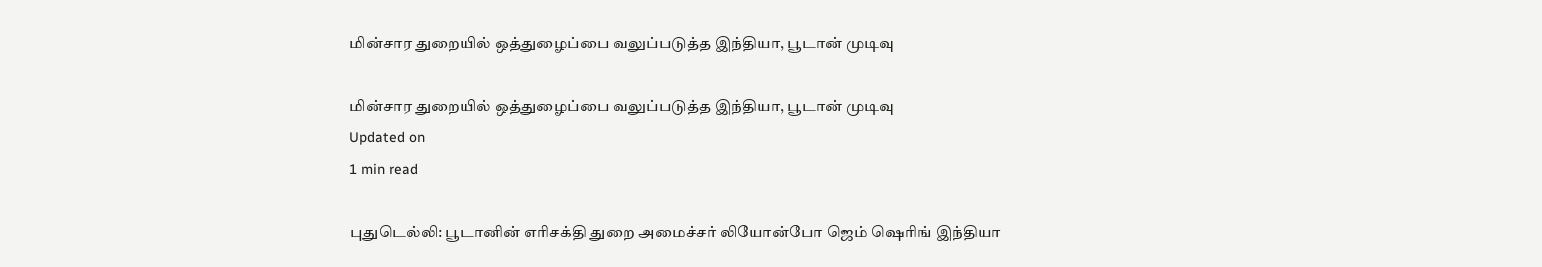மின்சார துறையில் ஒத்துழைப்பை வலுப்படுத்த இந்தியா, பூடான் முடிவு

மின்சார துறையில் ஒத்துழைப்பை வலுப்படுத்த இந்தியா, பூடான் முடிவு
Updated on
1 min read

புதுடெல்லி: பூடானின் எரிசக்தி துறை அமைச்சர் லியோன்போ ஜெம் ஷெரிங் இந்தியா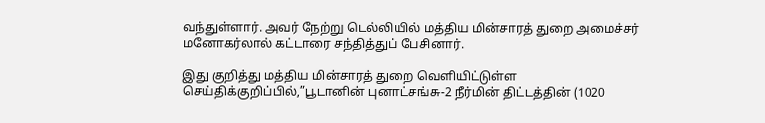வந்துள்ளார். அவர் நேற்று டெல்லியில் மத்திய மின்சாரத் துறை அமைச்சர் மனோகர்லால் கட்டாரை சந்தித்துப் பேசினார்.

இது குறித்து மத்திய மின்சாரத் துறை வெளியிட்டுள்ள செய்திக்குறிப்பில்,”பூடானின் புனாட்சங்சு-2 நீர்மின் திட்டத்தின் (1020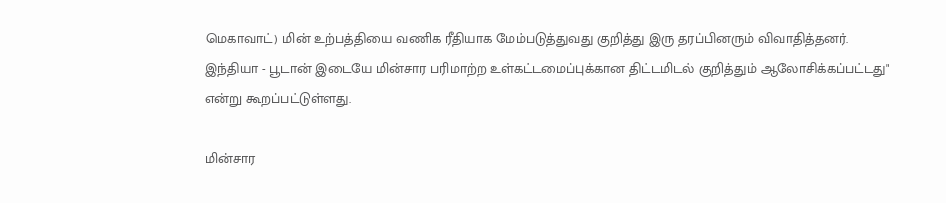மெகாவாட்) மின் உற்பத்தியை வணிக ரீதியாக மேம்படுத்துவது குறித்து இரு தரப்பினரும் விவாதித்தனர். இந்தியா - பூடான் இடையே மின்சார பரிமாற்ற உள்கட்டமைப்புக்கான திட்டமிடல் குறித்தும் ஆலோசிக்கப்பட்டது" என்று கூறப்பட்டுள்ளது.

மின்சார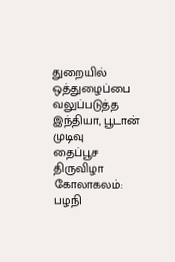துறையில் ஒத்துழைப்பை வலுப்படுத்த இந்தியா, பூடான் முடிவு
தைப்பூச திருவிழா கோலாகலம்: பழநி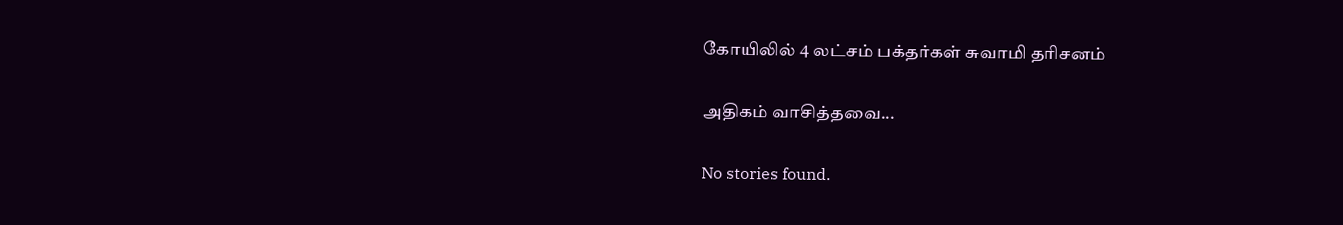கோயிலில் 4 லட்சம் பக்தர்கள் சுவாமி தரிசனம்

அதிகம் வாசித்தவை...

No stories found.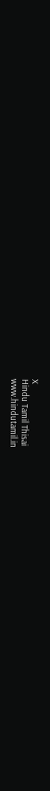X
Hindu Tamil Thisai
www.hindutamil.in